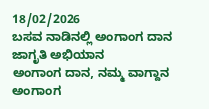18/02/2026
ಬಸವ ನಾಡಿನಲ್ಲಿ ಅಂಗಾಂಗ ದಾನ ಜಾಗೃತಿ ಅಭಿಯಾನ
ಅಂಗಾಂಗ ದಾನ, ನಮ್ಮ ವಾಗ್ದಾನ
ಅಂಗಾಂಗ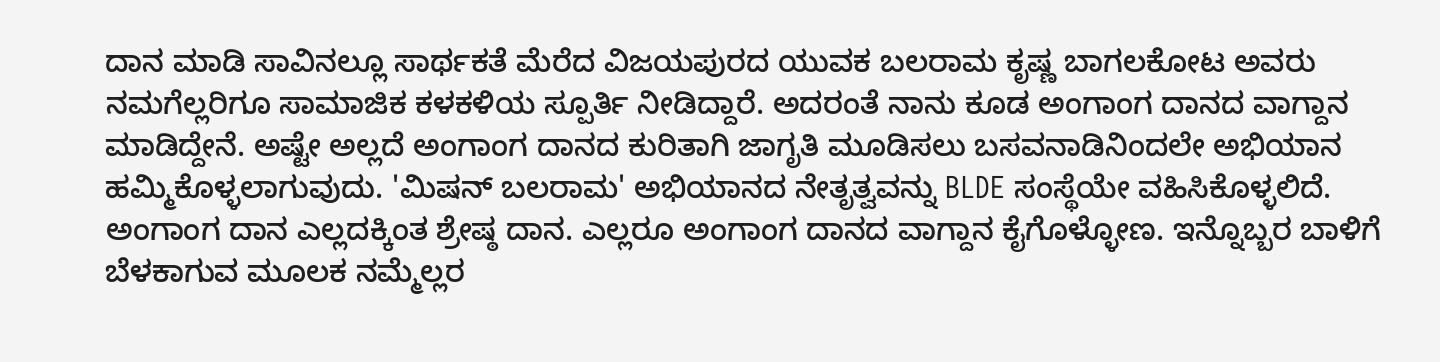ದಾನ ಮಾಡಿ ಸಾವಿನಲ್ಲೂ ಸಾರ್ಥಕತೆ ಮೆರೆದ ವಿಜಯಪುರದ ಯುವಕ ಬಲರಾಮ ಕೃಷ್ಣ ಬಾಗಲಕೋಟ ಅವರು ನಮಗೆಲ್ಲರಿಗೂ ಸಾಮಾಜಿಕ ಕಳಕಳಿಯ ಸ್ಪೂರ್ತಿ ನೀಡಿದ್ದಾರೆ. ಅದರಂತೆ ನಾನು ಕೂಡ ಅಂಗಾಂಗ ದಾನದ ವಾಗ್ದಾನ ಮಾಡಿದ್ದೇನೆ. ಅಷ್ಟೇ ಅಲ್ಲದೆ ಅಂಗಾಂಗ ದಾನದ ಕುರಿತಾಗಿ ಜಾಗೃತಿ ಮೂಡಿಸಲು ಬಸವನಾಡಿನಿಂದಲೇ ಅಭಿಯಾನ ಹಮ್ಮಿಕೊಳ್ಳಲಾಗುವುದು. 'ಮಿಷನ್ ಬಲರಾಮ' ಅಭಿಯಾನದ ನೇತೃತ್ವವನ್ನು BLDE ಸಂಸ್ಥೆಯೇ ವಹಿಸಿಕೊಳ್ಳಲಿದೆ.
ಅಂಗಾಂಗ ದಾನ ಎಲ್ಲದಕ್ಕಿಂತ ಶ್ರೇಷ್ಠ ದಾನ. ಎಲ್ಲರೂ ಅಂಗಾಂಗ ದಾನದ ವಾಗ್ದಾನ ಕೈಗೊಳ್ಳೋಣ. ಇನ್ನೊಬ್ಬರ ಬಾಳಿಗೆ ಬೆಳಕಾಗುವ ಮೂಲಕ ನಮ್ಮೆಲ್ಲರ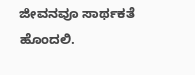ಜೀವನವೂ ಸಾರ್ಥಕತೆ ಹೊಂದಲಿ.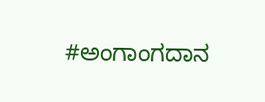#ಅಂಗಾಂಗದಾನ